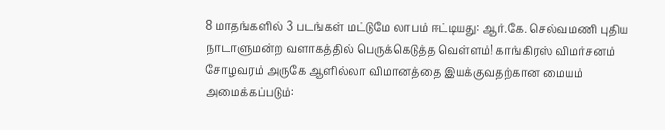8 மாதங்களில் 3 படங்கள் மட்டுமே லாபம் ஈட்டியது: ஆர்.கே. செல்வமணி புதிய நாடாளுமன்ற வளாகத்தில் பெருக்கெடுத்த வெள்ளம்! காங்கிரஸ் விமர்சனம் சோழவரம் அருகே ஆளில்லா விமானத்தை இயக்குவதற்கான மையம் அமைக்கப்படும்: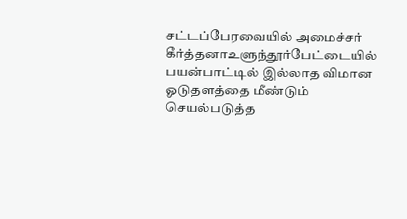சட்டப்பேரவையில் அமைச்சர் கீர்த்தனாஉளுந்தூர்பேட்டையில் பயன்பாட்டில் இல்லாத விமான ஓடுதளத்தை மீண்டும் செயல்படுத்த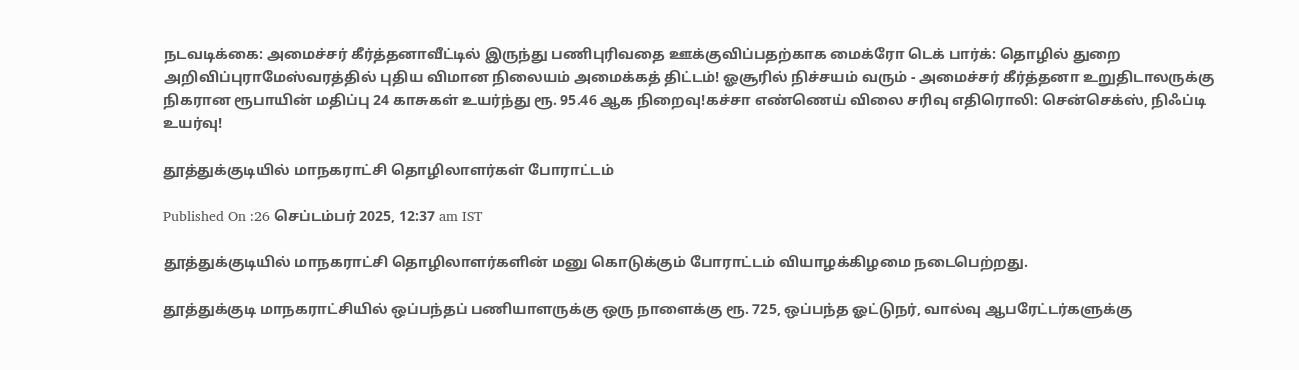நடவடிக்கை: அமைச்சர் கீர்த்தனாவீட்டில் இருந்து பணிபுரிவதை ஊக்குவிப்பதற்காக மைக்ரோ டெக் பார்க்: தொழில் துறை அறிவிப்புராமேஸ்வரத்தில் புதிய விமான நிலையம் அமைக்கத் திட்டம்! ஓசூரில் நிச்சயம் வரும் - அமைச்சர் கீர்த்தனா உறுதிடாலருக்கு நிகரான ரூபாயின் மதிப்பு 24 காசுகள் உயர்ந்து ரூ. 95.46 ஆக நிறைவு!கச்சா எண்ணெய் விலை சரிவு எதிரொலி: சென்செக்ஸ், நிஃப்டி உயர்வு!

தூத்துக்குடியில் மாநகராட்சி தொழிலாளர்கள் போராட்டம்

Published On :26 செப்டம்பர் 2025, 12:37 am IST

தூத்துக்குடியில் மாநகராட்சி தொழிலாளர்களின் மனு கொடுக்கும் போராட்டம் வியாழக்கிழமை நடைபெற்றது.

தூத்துக்குடி மாநகராட்சியில் ஒப்பந்தப் பணியாளருக்கு ஒரு நாளைக்கு ரூ. 725, ஒப்பந்த ஓட்டுநர், வால்வு ஆபரேட்டர்களுக்கு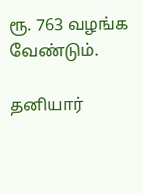ரூ. 763 வழங்க வேண்டும்.

தனியார்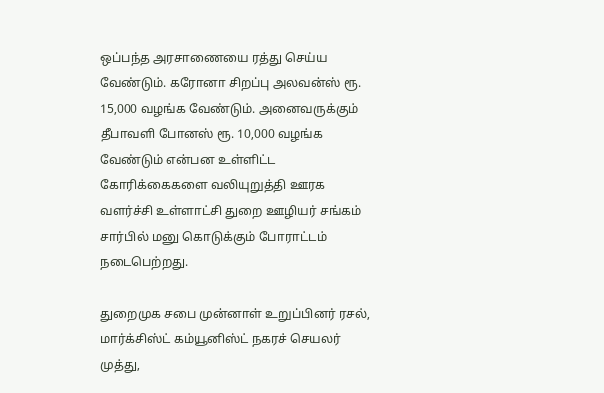ஒப்பந்த அரசாணையை ரத்து செய்ய வேண்டும். கரோனா சிறப்பு அலவன்ஸ் ரூ. 15,000 வழங்க வேண்டும். அனைவருக்கும் தீபாவளி போனஸ் ரூ. 10,000 வழங்க வேண்டும் என்பன உள்ளிட்ட கோரிக்கைகளை வலியுறுத்தி ஊரக வளர்ச்சி உள்ளாட்சி துறை ஊழியர் சங்கம் சார்பில் மனு கொடுக்கும் போராட்டம் நடைபெற்றது.

துறைமுக சபை முன்னாள் உறுப்பினர் ரசல், மார்க்சிஸ்ட் கம்யூனிஸ்ட் நகரச் செயலர் முத்து,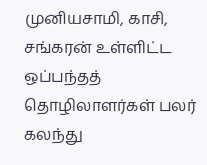முனியசாமி, காசி, சங்கரன் உள்ளிட்ட ஒப்பந்தத் தொழிலாளர்கள் பலர் கலந்து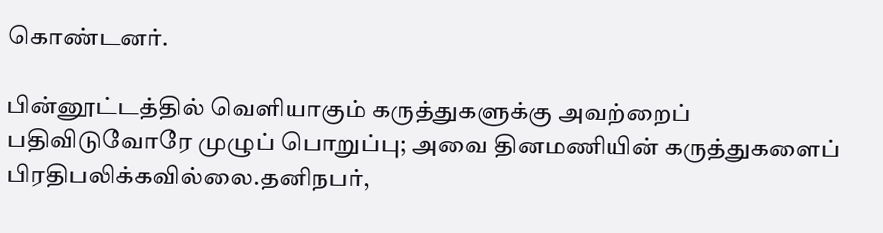கொண்டனர்.

பின்னூட்டத்தில் வெளியாகும் கருத்துகளுக்கு அவற்றைப் பதிவிடுவோரே முழுப் பொறுப்பு; அவை தினமணியின் கருத்துகளைப் பிரதிபலிக்கவில்லை.தனிநபர்,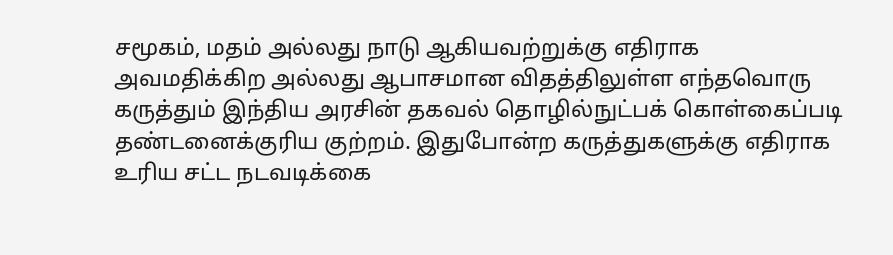சமூகம், மதம் அல்லது நாடு ஆகியவற்றுக்கு எதிராக அவமதிக்கிற அல்லது ஆபாசமான விதத்திலுள்ள எந்தவொரு கருத்தும் இந்திய அரசின் தகவல் தொழில்நுட்பக் கொள்கைப்படி தண்டனைக்குரிய குற்றம். இதுபோன்ற கருத்துகளுக்கு எதிராக உரிய சட்ட நடவடிக்கை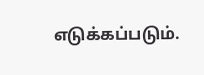எடுக்கப்படும்.